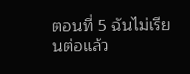ตอนที่ 5 ฉันไม่เรียนต่อแล้ว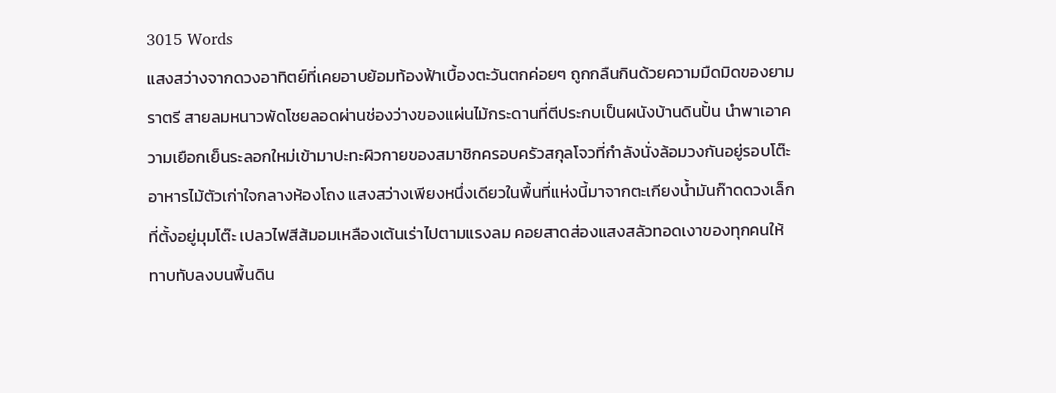3015 Words
แสงสว่างจากดวงอาทิตย์ที่เคยอาบย้อมท้องฟ้าเบื้องตะวันตกค่อยๆ ถูกกลืนกินด้วยความมืดมิดของยามราตรี สายลมหนาวพัดโชยลอดผ่านช่องว่างของแผ่นไม้กระดานที่ตีประกบเป็นผนังบ้านดินปั้น นำพาเอาความเยือกเย็นระลอกใหม่เข้ามาปะทะผิวกายของสมาชิกครอบครัวสกุลโจวที่กำลังนั่งล้อมวงกันอยู่รอบโต๊ะอาหารไม้ตัวเก่าใจกลางห้องโถง แสงสว่างเพียงหนึ่งเดียวในพื้นที่แห่งนี้มาจากตะเกียงน้ำมันก๊าดดวงเล็กที่ตั้งอยู่มุมโต๊ะ เปลวไฟสีส้มอมเหลืองเต้นเร่าไปตามแรงลม คอยสาดส่องแสงสลัวทอดเงาของทุกคนให้ทาบทับลงบนพื้นดิน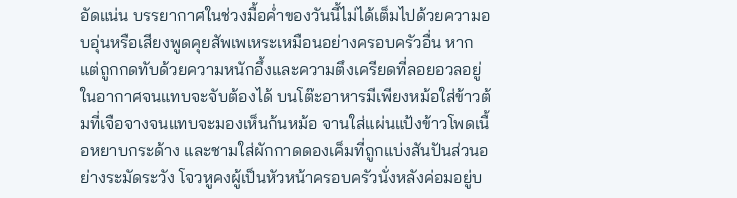อัดแน่น บรรยากาศในช่วงมื้อค่ำของวันนี้ไม่ได้เต็มไปด้วยความอบอุ่นหรือเสียงพูดคุยสัพเพเหระเหมือนอย่างครอบครัวอื่น หากแต่ถูกกดทับด้วยความหนักอึ้งและความตึงเครียดที่ลอยอวลอยู่ในอากาศจนแทบจะจับต้องได้ บนโต๊ะอาหารมีเพียงหม้อใส่ข้าวต้มที่เจือจางจนแทบจะมองเห็นก้นหม้อ จานใส่แผ่นแป้งข้าวโพดเนื้อหยาบกระด้าง และชามใส่ผักกาดดองเค็มที่ถูกแบ่งสันปันส่วนอย่างระมัดระวัง โจวหูคงผู้เป็นหัวหน้าครอบครัวนั่งหลังค่อมอยู่บ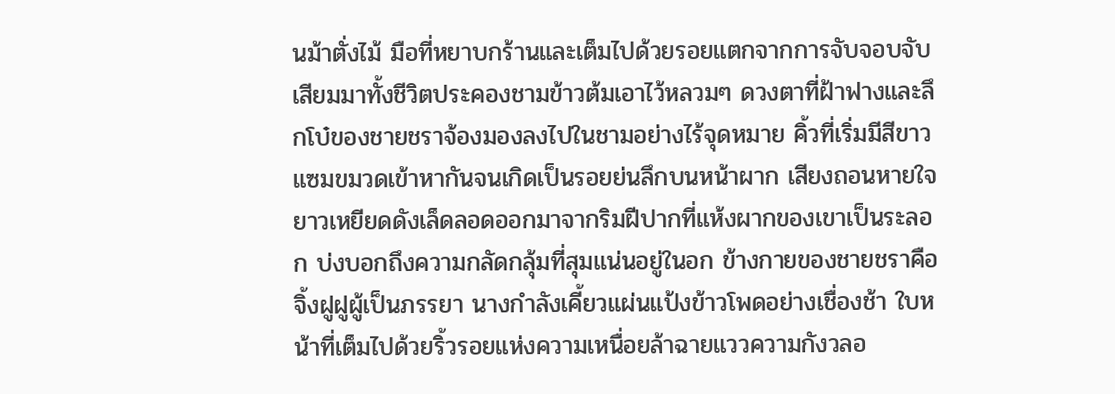นม้าตั่งไม้ มือที่หยาบกร้านและเต็มไปด้วยรอยแตกจากการจับจอบจับเสียมมาทั้งชีวิตประคองชามข้าวต้มเอาไว้หลวมๆ ดวงตาที่ฝ้าฟางและลึกโบ๋ของชายชราจ้องมองลงไปในชามอย่างไร้จุดหมาย คิ้วที่เริ่มมีสีขาวแซมขมวดเข้าหากันจนเกิดเป็นรอยย่นลึกบนหน้าผาก เสียงถอนหายใจยาวเหยียดดังเล็ดลอดออกมาจากริมฝีปากที่แห้งผากของเขาเป็นระลอก บ่งบอกถึงความกลัดกลุ้มที่สุมแน่นอยู่ในอก ข้างกายของชายชราคือจิ้งฝูฝูผู้เป็นภรรยา นางกำลังเคี้ยวแผ่นแป้งข้าวโพดอย่างเชื่องช้า ใบหน้าที่เต็มไปด้วยริ้วรอยแห่งความเหนื่อยล้าฉายแววความกังวลอ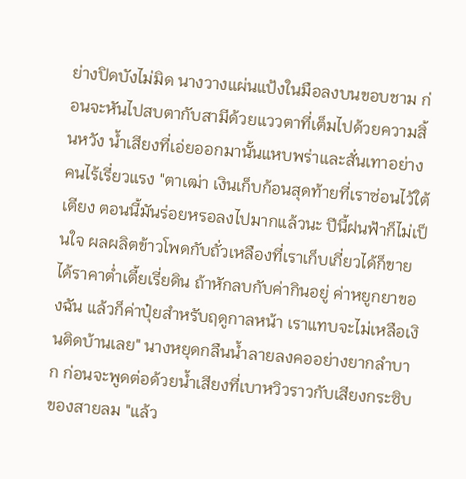ย่างปิดบังไม่มิด นางวางแผ่นแป้งในมือลงบนขอบชาม ก่อนจะหันไปสบตากับสามีด้วยแววตาที่เต็มไปด้วยความสิ้นหวัง น้ำเสียงที่เอ่ยออกมานั้นแหบพร่าและสั่นเทาอย่างคนไร้เรี่ยวแรง "ตาเฒ่า เงินเก็บก้อนสุดท้ายที่เราซ่อนไว้ใต้เตียง ตอนนี้มันร่อยหรอลงไปมากแล้วนะ ปีนี้ฝนฟ้าก็ไม่เป็นใจ ผลผลิตข้าวโพดกับถั่วเหลืองที่เราเก็บเกี่ยวได้ก็ขายได้ราคาต่ำเตี้ยเรี่ยดิน ถ้าหักลบกับค่ากินอยู่ ค่าหยูกยาของฉัน แล้วก็ค่าปุ๋ยสำหรับฤดูกาลหน้า เราแทบจะไม่เหลือเงินติดบ้านเลย" นางหยุดกลืนน้ำลายลงคออย่างยากลำบาก ก่อนจะพูดต่อด้วยน้ำเสียงที่เบาหวิวราวกับเสียงกระซิบของสายลม "แล้ว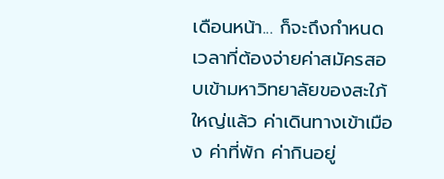เดือนหน้า... ก็จะถึงกำหนดเวลาที่ต้องจ่ายค่าสมัครสอบเข้ามหาวิทยาลัยของสะใภ้ใหญ่แล้ว ค่าเดินทางเข้าเมือง ค่าที่พัก ค่ากินอยู่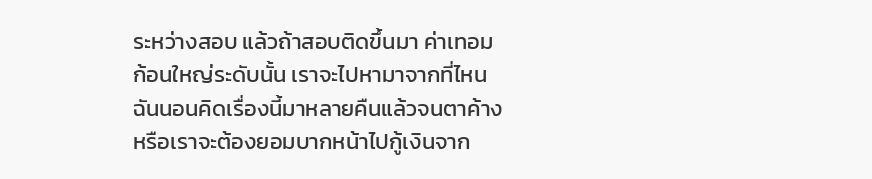ระหว่างสอบ แล้วถ้าสอบติดขึ้นมา ค่าเทอมก้อนใหญ่ระดับนั้น เราจะไปหามาจากที่ไหน ฉันนอนคิดเรื่องนี้มาหลายคืนแล้วจนตาค้าง หรือเราจะต้องยอมบากหน้าไปกู้เงินจาก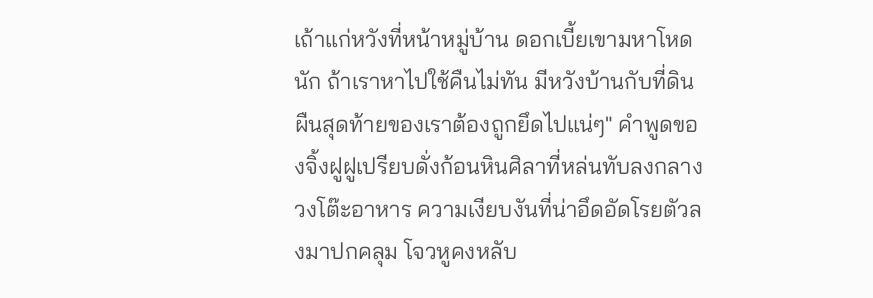เถ้าแก่หวังที่หน้าหมู่บ้าน ดอกเบี้ยเขามหาโหดนัก ถ้าเราหาไปใช้คืนไม่ทัน มีหวังบ้านกับที่ดินผืนสุดท้ายของเราต้องถูกยึดไปแน่ๆ" คำพูดของจิ้งฝูฝูเปรียบดั่งก้อนหินศิลาที่หล่นทับลงกลางวงโต๊ะอาหาร ความเงียบงันที่น่าอึดอัดโรยตัวลงมาปกคลุม โจวหูคงหลับ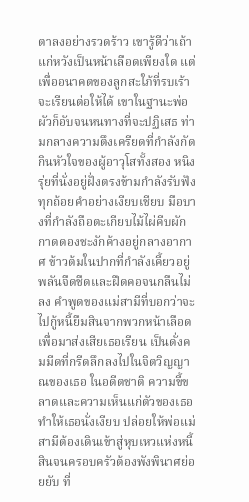ตาลงอย่างรวดร้าว เขารู้ดีว่าเถ้าแก่หวังเป็นหน้าเลือดเพียงใด แต่เพื่ออนาคตของลูกสะใภ้ที่รบเร้าจะเรียนต่อให้ได้ เขาในฐานะพ่อผัวก็อับจนหนทางที่จะปฏิเสธ ท่ามกลางความตึงเครียดที่กำลังกัดกินหัวใจของผู้อาวุโสทั้งสอง หนิงรุ่ยที่นั่งอยู่ฝั่งตรงข้ามกำลังรับฟังทุกถ้อยคำอย่างเงียบเชียบ มือบางที่กำลังถือตะเกียบไม้ไผ่คีบผักกาดดองชะงักค้างอยู่กลางอากาศ ข้าวต้มในปากที่กำลังเคี้ยวอยู่พลันจืดชืดและฝืดคอจนกลืนไม่ลง คำพูดของแม่สามีที่บอกว่าจะไปกู้หนี้ยืมสินจากพวกหน้าเลือดเพื่อมาส่งเสียเธอเรียน เป็นดั่งคมมีดที่กรีดลึกลงไปในจิตวิญญาณของเธอ ในอดีตชาติ ความขี้ขลาดและความเห็นแก่ตัวของเธอทำให้เธอนั่งเงียบ ปล่อยให้พ่อแม่สามีต้องเดินเข้าสู่หุบเหวแห่งหนี้สินจนครอบครัวต้องพังพินาศย่อยยับ ที่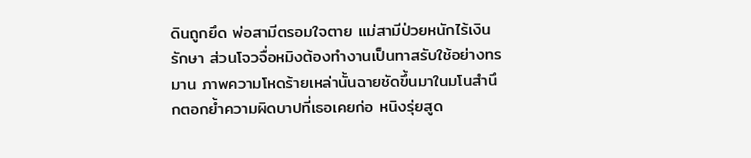ดินถูกยึด พ่อสามีตรอมใจตาย แม่สามีป่วยหนักไร้เงินรักษา ส่วนโจวจื่อหมิงต้องทำงานเป็นทาสรับใช้อย่างทรมาน ภาพความโหดร้ายเหล่านั้นฉายชัดขึ้นมาในมโนสำนึกตอกย้ำความผิดบาปที่เธอเคยก่อ หนิงรุ่ยสูด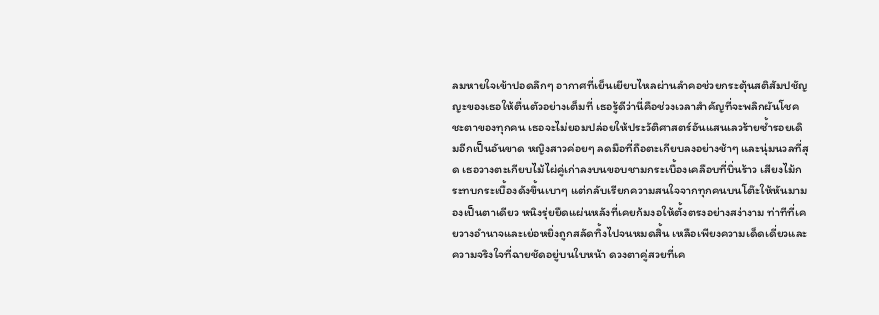ลมหายใจเข้าปอดลึกๆ อากาศที่เย็นเยียบไหลผ่านลำคอช่วยกระตุ้นสติสัมปชัญญะของเธอให้ตื่นตัวอย่างเต็มที่ เธอรู้ดีว่านี่คือช่วงเวลาสำคัญที่จะพลิกผันโชคชะตาของทุกคน เธอจะไม่ยอมปล่อยให้ประวัติศาสตร์อันแสนเลวร้ายซ้ำรอยเดิมอีกเป็นอันขาด หญิงสาวค่อยๆ ลดมือที่ถือตะเกียบลงอย่างช้าๆ และนุ่มนวลที่สุด เธอวางตะเกียบไม้ไผ่คู่เก่าลงบนขอบชามกระเบื้องเคลือบที่บิ่นร้าว เสียงไม้กระทบกระเบื้องดังขึ้นเบาๆ แต่กลับเรียกความสนใจจากทุกคนบนโต๊ะให้หันมามองเป็นตาเดียว หนิงรุ่ยยืดแผ่นหลังที่เคยก้มงอให้ตั้งตรงอย่างสง่างาม ท่าทีที่เคยวางอำนาจและเย่อหยิ่งถูกสลัดทิ้งไปจนหมดสิ้น เหลือเพียงความเด็ดเดี่ยวและความจริงใจที่ฉายชัดอยู่บนใบหน้า ดวงตาคู่สวยที่เค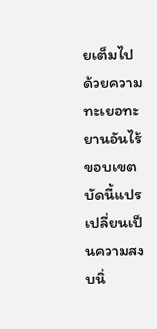ยเต็มไปด้วยความทะเยอทะยานอันไร้ขอบเขต บัดนี้แปรเปลี่ยนเป็นความสงบนิ่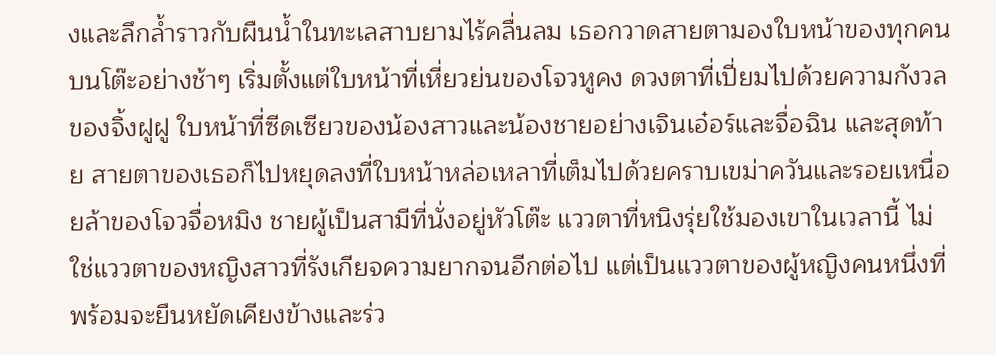งและลึกล้ำราวกับผืนน้ำในทะเลสาบยามไร้คลื่นลม เธอกวาดสายตามองใบหน้าของทุกคนบนโต๊ะอย่างช้าๆ เริ่มตั้งแต่ใบหน้าที่เหี่ยวย่นของโจวหูคง ดวงตาที่เปี่ยมไปด้วยความกังวลของจิ้งฝูฝู ใบหน้าที่ซีดเซียวของน้องสาวและน้องชายอย่างเจินเอ๋อร์และจื่อฉิน และสุดท้าย สายตาของเธอก็ไปหยุดลงที่ใบหน้าหล่อเหลาที่เต็มไปด้วยคราบเขม่าควันและรอยเหนื่อยล้าของโจวจื่อหมิง ชายผู้เป็นสามีที่นั่งอยู่หัวโต๊ะ แววตาที่หนิงรุ่ยใช้มองเขาในเวลานี้ ไม่ใช่แววตาของหญิงสาวที่รังเกียจความยากจนอีกต่อไป แต่เป็นแววตาของผู้หญิงคนหนึ่งที่พร้อมจะยืนหยัดเคียงข้างและร่ว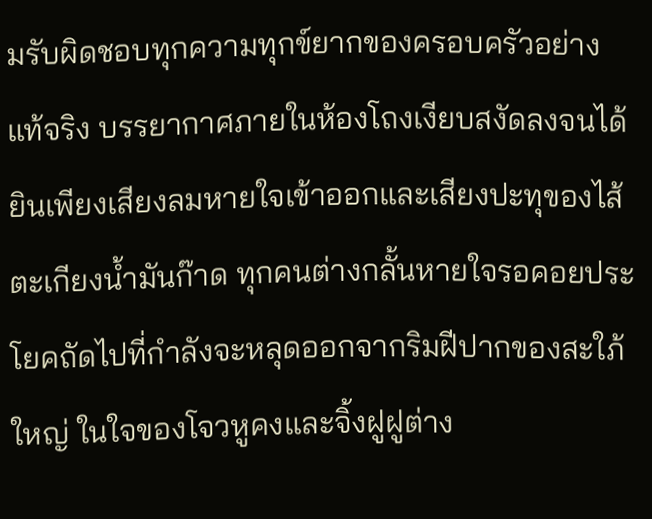มรับผิดชอบทุกความทุกข์ยากของครอบครัวอย่างแท้จริง บรรยากาศภายในห้องโถงเงียบสงัดลงจนได้ยินเพียงเสียงลมหายใจเข้าออกและเสียงปะทุของไส้ตะเกียงน้ำมันก๊าด ทุกคนต่างกลั้นหายใจรอคอยประโยคถัดไปที่กำลังจะหลุดออกจากริมฝีปากของสะใภ้ใหญ่ ในใจของโจวหูคงและจิ้งฝูฝูต่าง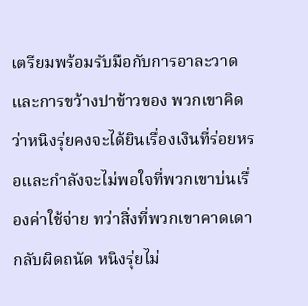เตรียมพร้อมรับมือกับการอาละวาดและการขว้างปาข้าวของ พวกเขาคิดว่าหนิงรุ่ยคงจะได้ยินเรื่องเงินที่ร่อยหรอและกำลังจะไม่พอใจที่พวกเขาบ่นเรื่องค่าใช้จ่าย ทว่าสิ่งที่พวกเขาคาดเดากลับผิดถนัด หนิงรุ่ยไม่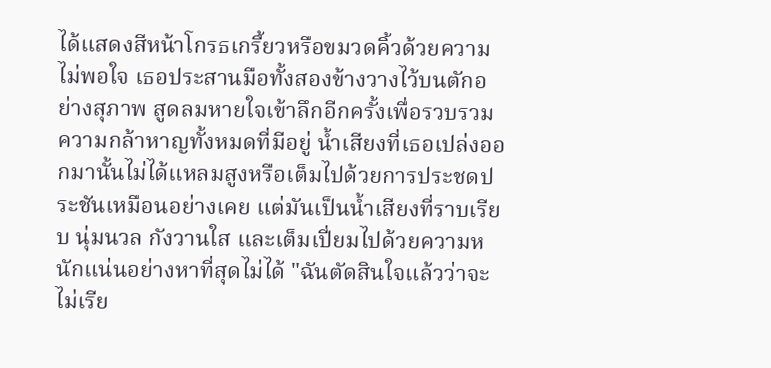ได้แสดงสีหน้าโกรธเกรี้ยวหรือขมวดคิ้วด้วยความไม่พอใจ เธอประสานมือทั้งสองข้างวางไว้บนตักอย่างสุภาพ สูดลมหายใจเข้าลึกอีกครั้งเพื่อรวบรวมความกล้าหาญทั้งหมดที่มีอยู่ น้ำเสียงที่เธอเปล่งออกมานั้นไม่ได้แหลมสูงหรือเต็มไปด้วยการประชดประชันเหมือนอย่างเคย แต่มันเป็นน้ำเสียงที่ราบเรียบ นุ่มนวล กังวานใส และเต็มเปี่ยมไปด้วยความหนักแน่นอย่างหาที่สุดไม่ได้ "ฉันตัดสินใจแล้วว่าจะไม่เรีย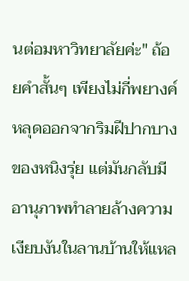นต่อมหาวิทยาลัยค่ะ" ถ้อยคำสั้นๆ เพียงไม่กี่พยางค์หลุดออกจากริมฝีปากบางของหนิงรุ่ย แต่มันกลับมีอานุภาพทำลายล้างความเงียบงันในลานบ้านให้แหล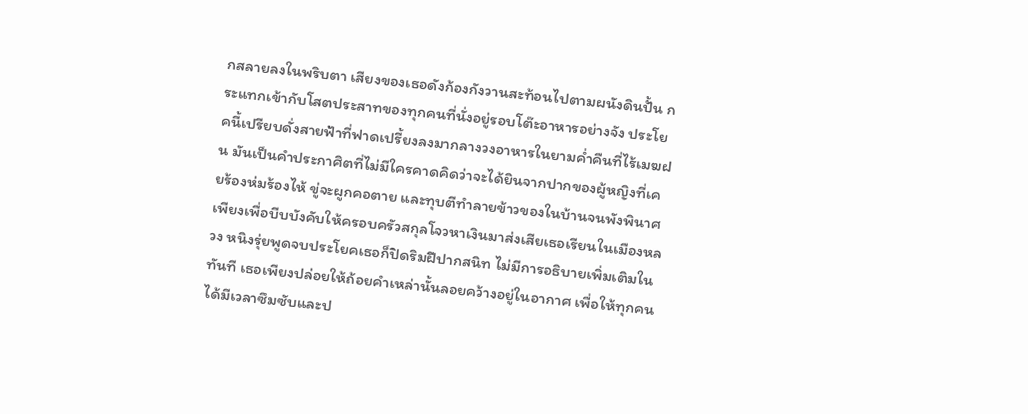กสลายลงในพริบตา เสียงของเธอดังก้องกังวานสะท้อนไปตามผนังดินปั้น กระแทกเข้ากับโสตประสาทของทุกคนที่นั่งอยู่รอบโต๊ะอาหารอย่างจัง ประโยคนี้เปรียบดั่งสายฟ้าที่ฟาดเปรี้ยงลงมากลางวงอาหารในยามค่ำคืนที่ไร้เมฆฝน มันเป็นคำประกาศิตที่ไม่มีใครคาดคิดว่าจะได้ยินจากปากของผู้หญิงที่เคยร้องห่มร้องไห้ ขู่จะผูกคอตาย และทุบตีทำลายข้าวของในบ้านจนพังพินาศ เพียงเพื่อบีบบังคับให้ครอบครัวสกุลโจวหาเงินมาส่งเสียเธอเรียนในเมืองหลวง หนิงรุ่ยพูดจบประโยคเธอก็ปิดริมฝีปากสนิท ไม่มีการอธิบายเพิ่มเติมในทันที เธอเพียงปล่อยให้ถ้อยคำเหล่านั้นลอยคว้างอยู่ในอากาศ เพื่อให้ทุกคนได้มีเวลาซึมซับและป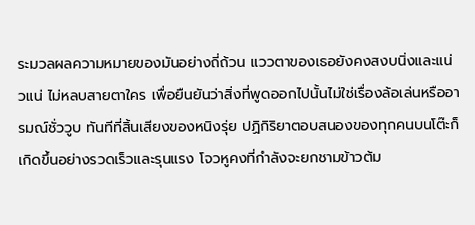ระมวลผลความหมายของมันอย่างถี่ถ้วน แววตาของเธอยังคงสงบนิ่งและแน่วแน่ ไม่หลบสายตาใคร เพื่อยืนยันว่าสิ่งที่พูดออกไปนั้นไม่ใช่เรื่องล้อเล่นหรืออารมณ์ชั่ววูบ ทันทีที่สิ้นเสียงของหนิงรุ่ย ปฏิกิริยาตอบสนองของทุกคนบนโต๊ะก็เกิดขึ้นอย่างรวดเร็วและรุนแรง โจวหูคงที่กำลังจะยกชามข้าวต้ม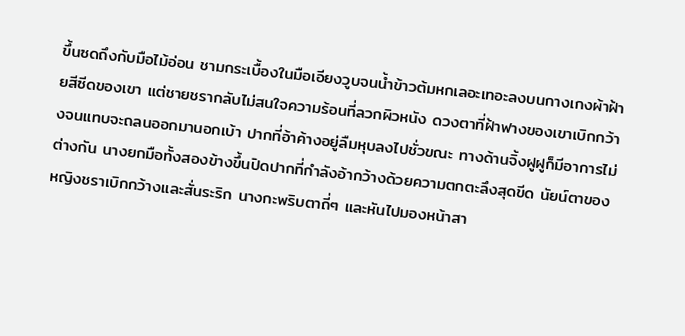ขึ้นซดถึงกับมือไม้อ่อน ชามกระเบื้องในมือเอียงวูบจนน้ำข้าวต้มหกเลอะเทอะลงบนกางเกงผ้าฝ้ายสีซีดของเขา แต่ชายชรากลับไม่สนใจความร้อนที่ลวกผิวหนัง ดวงตาที่ฝ้าฟางของเขาเบิกกว้างจนแทบจะถลนออกมานอกเบ้า ปากที่อ้าค้างอยู่ลืมหุบลงไปชั่วขณะ ทางด้านจิ้งฝูฝูก็มีอาการไม่ต่างกัน นางยกมือทั้งสองข้างขึ้นปิดปากที่กำลังอ้ากว้างด้วยความตกตะลึงสุดขีด นัยน์ตาของหญิงชราเบิกกว้างและสั่นระริก นางกะพริบตาถี่ๆ และหันไปมองหน้าสา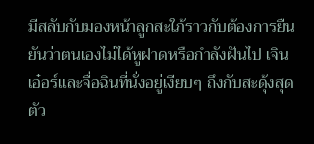มีสลับกับมองหน้าลูกสะใภ้ราวกับต้องการยืนยันว่าตนเองไม่ได้หูฝาดหรือกำลังฝันไป เจินเอ๋อร์และจื่อฉินที่นั่งอยู่เงียบๆ ถึงกับสะดุ้งสุดตัว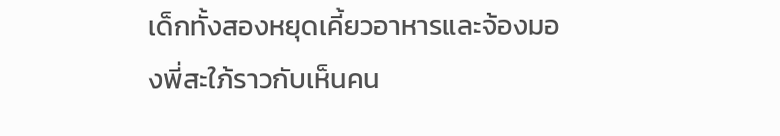เด็กทั้งสองหยุดเคี้ยวอาหารและจ้องมองพี่สะใภ้ราวกับเห็นคน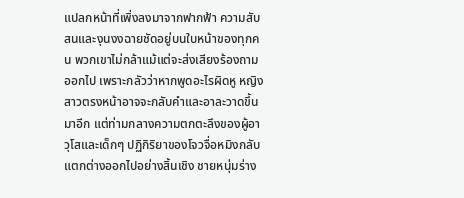แปลกหน้าที่เพิ่งลงมาจากฟากฟ้า ความสับสนและงุนงงฉายชัดอยู่บนใบหน้าของทุกคน พวกเขาไม่กล้าแม้แต่จะส่งเสียงร้องถามออกไป เพราะกลัวว่าหากพูดอะไรผิดหู หญิงสาวตรงหน้าอาจจะกลับคำและอาละวาดขึ้นมาอีก แต่ท่ามกลางความตกตะลึงของผู้อาวุโสและเด็กๆ ปฏิกิริยาของโจวจื่อหมิงกลับแตกต่างออกไปอย่างสิ้นเชิง ชายหนุ่มร่าง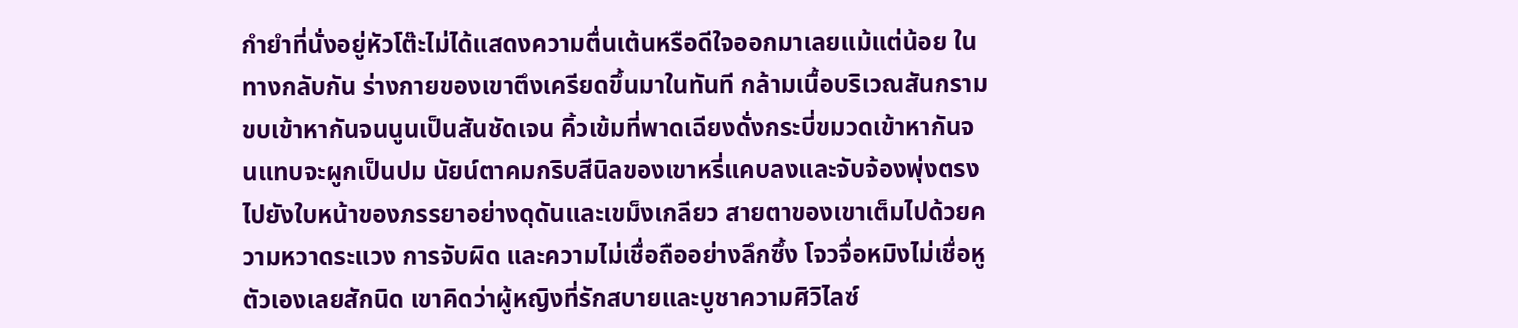กำยำที่นั่งอยู่หัวโต๊ะไม่ได้แสดงความตื่นเต้นหรือดีใจออกมาเลยแม้แต่น้อย ในทางกลับกัน ร่างกายของเขาตึงเครียดขึ้นมาในทันที กล้ามเนื้อบริเวณสันกรามขบเข้าหากันจนนูนเป็นสันชัดเจน คิ้วเข้มที่พาดเฉียงดั่งกระบี่ขมวดเข้าหากันจนแทบจะผูกเป็นปม นัยน์ตาคมกริบสีนิลของเขาหรี่แคบลงและจับจ้องพุ่งตรงไปยังใบหน้าของภรรยาอย่างดุดันและเขม็งเกลียว สายตาของเขาเต็มไปด้วยความหวาดระแวง การจับผิด และความไม่เชื่อถืออย่างลึกซึ้ง โจวจื่อหมิงไม่เชื่อหูตัวเองเลยสักนิด เขาคิดว่าผู้หญิงที่รักสบายและบูชาความศิวิไลซ์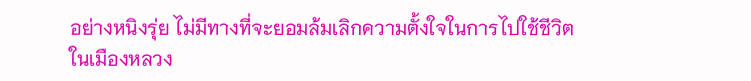อย่างหนิงรุ่ย ไม่มีทางที่จะยอมล้มเลิกความตั้งใจในการไปใช้ชีวิตในเมืองหลวง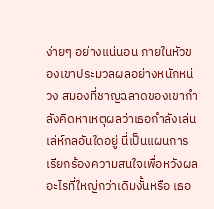ง่ายๆ อย่างแน่นอน ภายในหัวของเขาประมวลผลอย่างหนักหน่วง สมองที่ชาญฉลาดของเขากำลังคิดหาเหตุผลว่าเธอกำลังเล่นเล่ห์กลอันใดอยู่ นี่เป็นแผนการเรียกร้องความสนใจเพื่อหวังผลอะไรที่ใหญ่กว่าเดิมงั้นหรือ เธอ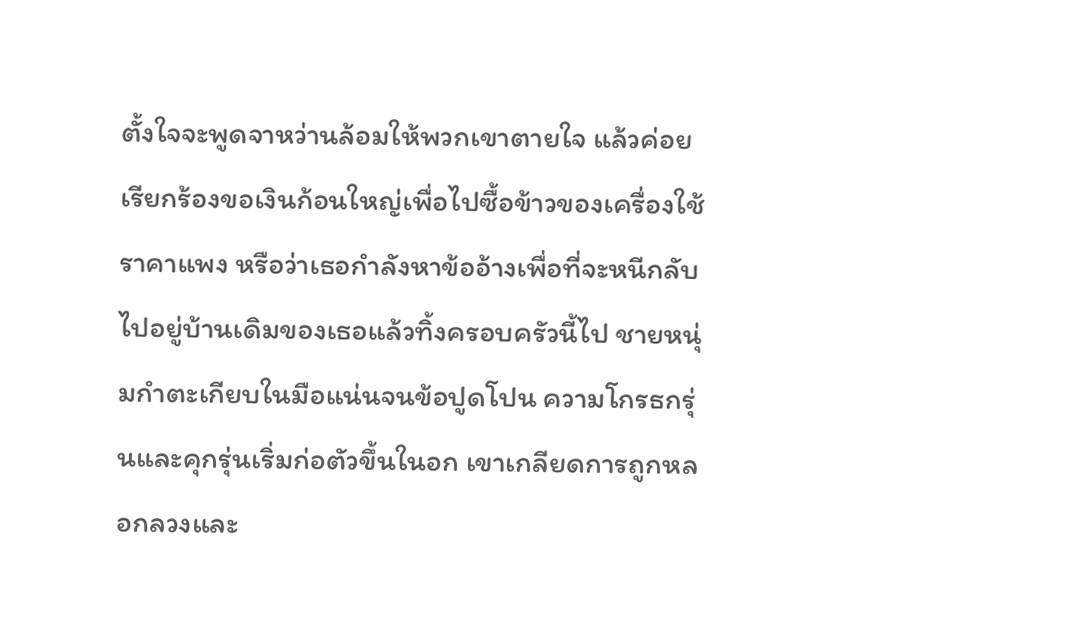ตั้งใจจะพูดจาหว่านล้อมให้พวกเขาตายใจ แล้วค่อยเรียกร้องขอเงินก้อนใหญ่เพื่อไปซื้อข้าวของเครื่องใช้ราคาแพง หรือว่าเธอกำลังหาข้ออ้างเพื่อที่จะหนีกลับไปอยู่บ้านเดิมของเธอแล้วทิ้งครอบครัวนี้ไป ชายหนุ่มกำตะเกียบในมือแน่นจนข้อปูดโปน ความโกรธกรุ่นและคุกรุ่นเริ่มก่อตัวขึ้นในอก เขาเกลียดการถูกหลอกลวงและ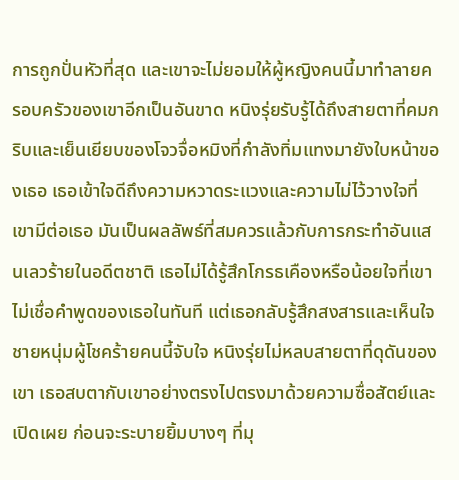การถูกปั่นหัวที่สุด และเขาจะไม่ยอมให้ผู้หญิงคนนี้มาทำลายครอบครัวของเขาอีกเป็นอันขาด หนิงรุ่ยรับรู้ได้ถึงสายตาที่คมกริบและเย็นเยียบของโจวจื่อหมิงที่กำลังทิ่มแทงมายังใบหน้าของเธอ เธอเข้าใจดีถึงความหวาดระแวงและความไม่ไว้วางใจที่เขามีต่อเธอ มันเป็นผลลัพธ์ที่สมควรแล้วกับการกระทำอันแสนเลวร้ายในอดีตชาติ เธอไม่ได้รู้สึกโกรธเคืองหรือน้อยใจที่เขาไม่เชื่อคำพูดของเธอในทันที แต่เธอกลับรู้สึกสงสารและเห็นใจชายหนุ่มผู้โชคร้ายคนนี้จับใจ หนิงรุ่ยไม่หลบสายตาที่ดุดันของเขา เธอสบตากับเขาอย่างตรงไปตรงมาด้วยความซื่อสัตย์และเปิดเผย ก่อนจะระบายยิ้มบางๆ ที่มุ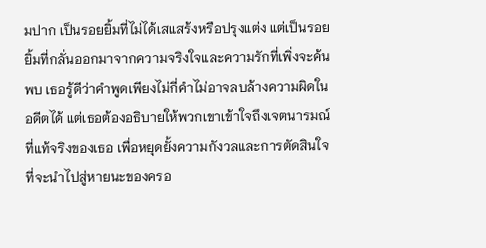มปาก เป็นรอยยิ้มที่ไม่ได้เสแสร้งหรือปรุงแต่ง แต่เป็นรอยยิ้มที่กลั่นออกมาจากความจริงใจและความรักที่เพิ่งจะค้นพบ เธอรู้ดีว่าคำพูดเพียงไม่กี่คำไม่อาจลบล้างความผิดในอดีตได้ แต่เธอต้องอธิบายให้พวกเขาเข้าใจถึงเจตนารมณ์ที่แท้จริงของเธอ เพื่อหยุดยั้งความกังวลและการตัดสินใจที่จะนำไปสู่หายนะของครอ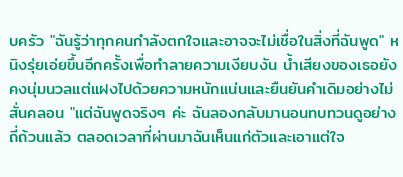บครัว "ฉันรู้ว่าทุกคนกำลังตกใจและอาจจะไม่เชื่อในสิ่งที่ฉันพูด" หนิงรุ่ยเอ่ยขึ้นอีกครั้งเพื่อทำลายความเงียบงัน น้ำเสียงของเธอยังคงนุ่มนวลแต่แฝงไปด้วยความหนักแน่นและยืนยันคำเดิมอย่างไม่สั่นคลอน "แต่ฉันพูดจริงๆ ค่ะ ฉันลองกลับมานอนทบทวนดูอย่างถี่ถ้วนแล้ว ตลอดเวลาที่ผ่านมาฉันเห็นแก่ตัวและเอาแต่ใจ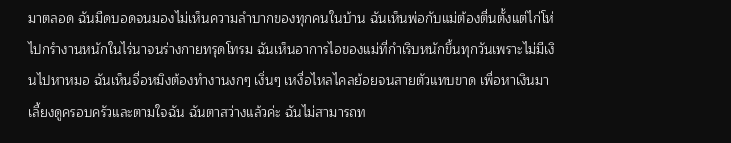มาตลอด ฉันมืดบอดจนมองไม่เห็นความลำบากของทุกคนในบ้าน ฉันเห็นพ่อกับแม่ต้องตื่นตั้งแต่ไก่โห่ไปกรำงานหนักในไร่นาจนร่างกายทรุดโทรม ฉันเห็นอาการไอของแม่ที่กำเริบหนักขึ้นทุกวันเพราะไม่มีเงินไปหาหมอ ฉันเห็นจื่อหมิงต้องทำงานงกๆ เงิ่นๆ เหงื่อไหลไคลย้อยจนสายตัวแทบขาด เพื่อหาเงินมาเลี้ยงดูครอบครัวและตามใจฉัน ฉันตาสว่างแล้วค่ะ ฉันไม่สามารถท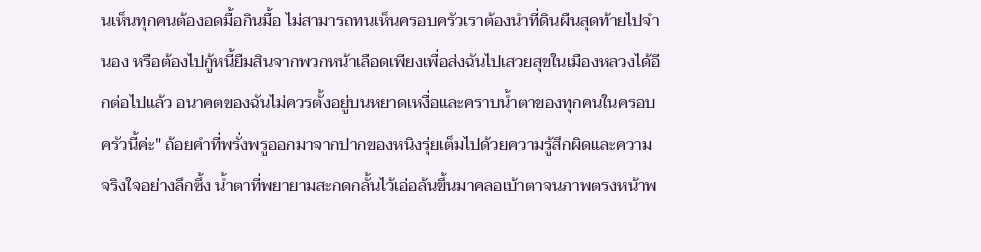นเห็นทุกคนต้องอดมื้อกินมื้อ ไม่สามารถทนเห็นครอบครัวเราต้องนำที่ดินผืนสุดท้ายไปจำนอง หรือต้องไปกู้หนี้ยืมสินจากพวกหน้าเลือดเพียงเพื่อส่งฉันไปเสวยสุขในเมืองหลวงได้อีกต่อไปแล้ว อนาคตของฉันไม่ควรตั้งอยู่บนหยาดเหงื่อและคราบน้ำตาของทุกคนในครอบครัวนี้ค่ะ" ถ้อยคำที่พรั่งพรูออกมาจากปากของหนิงรุ่ยเต็มไปด้วยความรู้สึกผิดและความจริงใจอย่างลึกซึ้ง น้ำตาที่พยายามสะกดกลั้นไว้เอ่อล้นขึ้นมาคลอเบ้าตาจนภาพตรงหน้าพ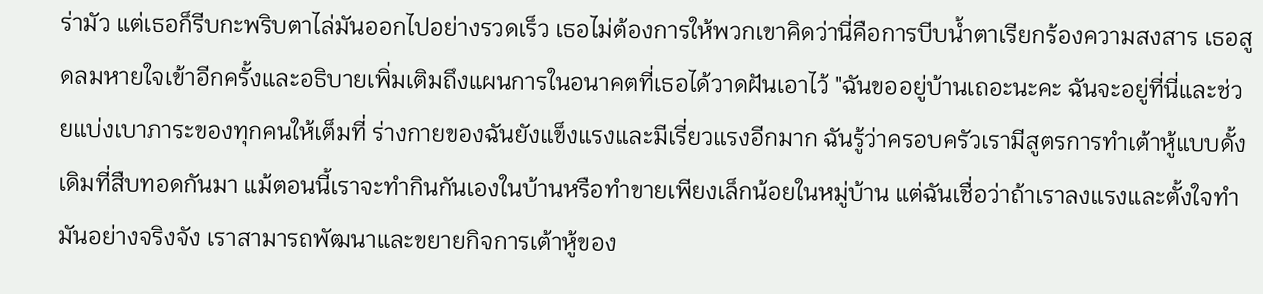ร่ามัว แต่เธอก็รีบกะพริบตาไล่มันออกไปอย่างรวดเร็ว เธอไม่ต้องการให้พวกเขาคิดว่านี่คือการบีบน้ำตาเรียกร้องความสงสาร เธอสูดลมหายใจเข้าอีกครั้งและอธิบายเพิ่มเติมถึงแผนการในอนาคตที่เธอได้วาดฝันเอาไว้ "ฉันขออยู่บ้านเถอะนะคะ ฉันจะอยู่ที่นี่และช่วยแบ่งเบาภาระของทุกคนให้เต็มที่ ร่างกายของฉันยังแข็งแรงและมีเรี่ยวแรงอีกมาก ฉันรู้ว่าครอบครัวเรามีสูตรการทำเต้าหู้แบบดั้งเดิมที่สืบทอดกันมา แม้ตอนนี้เราจะทำกินกันเองในบ้านหรือทำขายเพียงเล็กน้อยในหมู่บ้าน แต่ฉันเชื่อว่าถ้าเราลงแรงและตั้งใจทำมันอย่างจริงจัง เราสามารถพัฒนาและขยายกิจการเต้าหู้ของ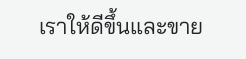เราให้ดีขึ้นและขาย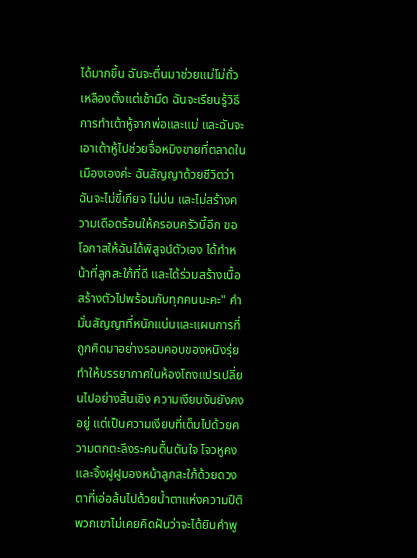ได้มากขึ้น ฉันจะตื่นมาช่วยแม่โม่ถั่วเหลืองตั้งแต่เช้ามืด ฉันจะเรียนรู้วิธีการทำเต้าหู้จากพ่อและแม่ และฉันจะเอาเต้าหู้ไปช่วยจื่อหมิงขายที่ตลาดในเมืองเองค่ะ ฉันสัญญาด้วยชีวิตว่าฉันจะไม่ขี้เกียจ ไม่บ่น และไม่สร้างความเดือดร้อนให้ครอบครัวนี้อีก ขอโอกาสให้ฉันได้พิสูจน์ตัวเอง ได้ทำหน้าที่ลูกสะใภ้ที่ดี และได้ร่วมสร้างเนื้อสร้างตัวไปพร้อมกับทุกคนนะคะ" คำมั่นสัญญาที่หนักแน่นและแผนการที่ถูกคิดมาอย่างรอบคอบของหนิงรุ่ย ทำให้บรรยากาศในห้องโถงแปรเปลี่ยนไปอย่างสิ้นเชิง ความเงียบงันยังคงอยู่ แต่เป็นความเงียบที่เต็มไปด้วยความตกตะลึงระคนตื้นตันใจ โจวหูคงและจิ้งฝูฝูมองหน้าลูกสะใภ้ด้วยดวงตาที่เอ่อล้นไปด้วยน้ำตาแห่งความปีติ พวกเขาไม่เคยคิดฝันว่าจะได้ยินคำพู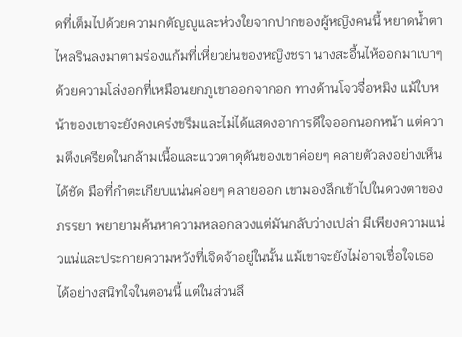ดที่เต็มไปด้วยความกตัญญูและห่วงใยจากปากของผู้หญิงคนนี้ หยาดน้ำตาไหลรินลงมาตามร่องแก้มที่เหี่ยวย่นของหญิงชรา นางสะอื้นไห้ออกมาเบาๆ ด้วยความโล่งอกที่เหมือนยกภูเขาออกจากอก ทางด้านโจวจื่อหมิง แม้ใบหน้าของเขาจะยังคงเคร่งขรึมและไม่ได้แสดงอาการดีใจออกนอกหน้า แต่ความตึงเครียดในกล้ามเนื้อและแววตาดุดันของเขาค่อยๆ คลายตัวลงอย่างเห็นได้ชัด มือที่กำตะเกียบแน่นค่อยๆ คลายออก เขามองลึกเข้าไปในดวงตาของภรรยา พยายามค้นหาความหลอกลวงแต่มันกลับว่างเปล่า มีเพียงความแน่วแน่และประกายความหวังที่เจิดจ้าอยู่ในนั้น แม้เขาจะยังไม่อาจเชื่อใจเธอได้อย่างสนิทใจในตอนนี้ แต่ในส่วนลึ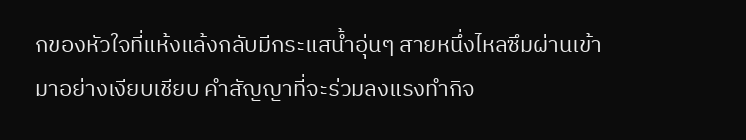กของหัวใจที่แห้งแล้งกลับมีกระแสน้ำอุ่นๆ สายหนึ่งไหลซึมผ่านเข้ามาอย่างเงียบเชียบ คำสัญญาที่จะร่วมลงแรงทำกิจ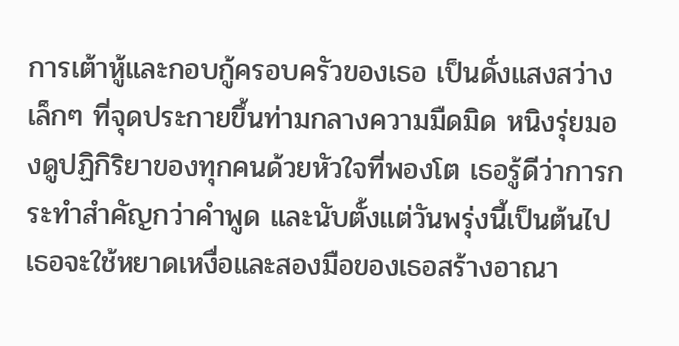การเต้าหู้และกอบกู้ครอบครัวของเธอ เป็นดั่งแสงสว่างเล็กๆ ที่จุดประกายขึ้นท่ามกลางความมืดมิด หนิงรุ่ยมองดูปฏิกิริยาของทุกคนด้วยหัวใจที่พองโต เธอรู้ดีว่าการกระทำสำคัญกว่าคำพูด และนับตั้งแต่วันพรุ่งนี้เป็นต้นไป เธอจะใช้หยาดเหงื่อและสองมือของเธอสร้างอาณา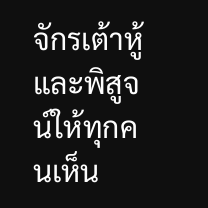จักรเต้าหู้และพิสูจน์ให้ทุกคนเห็น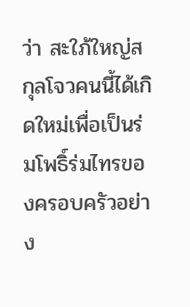ว่า สะใภ้ใหญ่สกุลโจวคนนี้ได้เกิดใหม่เพื่อเป็นร่มโพธิ์ร่มไทรของครอบครัวอย่าง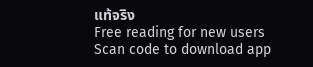แท้จริง
Free reading for new users
Scan code to download app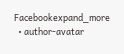Facebookexpand_more
  • author-avatar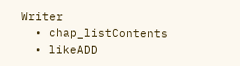Writer
  • chap_listContents
  • likeADD